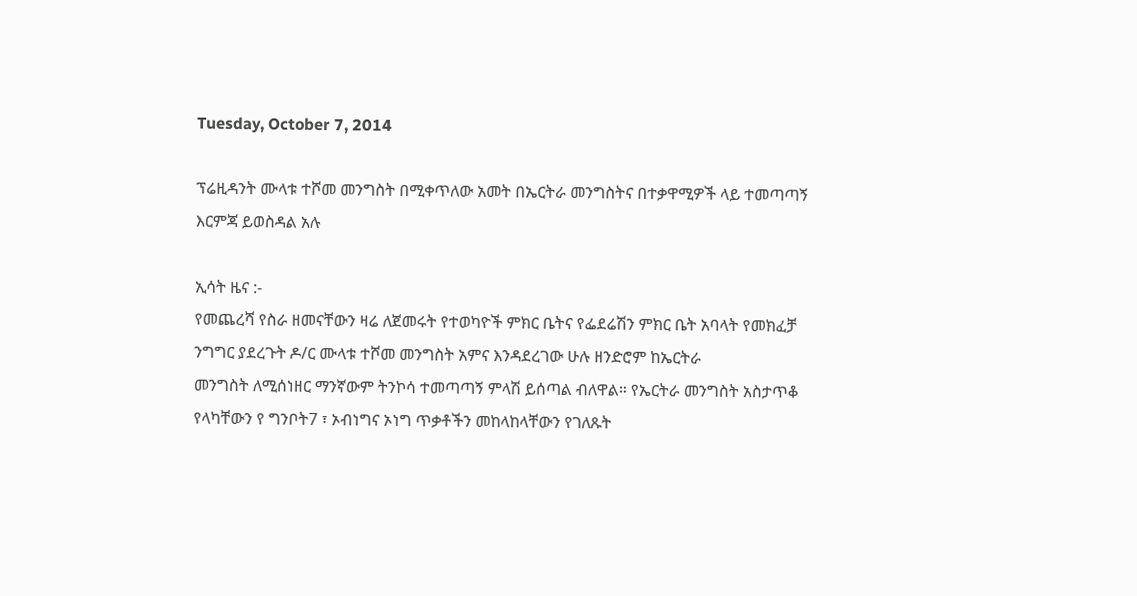Tuesday, October 7, 2014

ፕሬዚዳንት ሙላቱ ተሾመ መንግስት በሚቀጥለው አመት በኤርትራ መንግስትና በተቃዋሚዎች ላይ ተመጣጣኝ እርምጃ ይወስዳል አሉ

ኢሳት ዜና :-
የመጨረሻ የስራ ዘመናቸውን ዛሬ ለጀመሩት የተወካዮች ምክር ቤትና የፌደሬሽን ምክር ቤት አባላት የመክፈቻ ንግግር ያደረጉት ዶ/ር ሙላቱ ተሾመ መንግስት አምና እንዳደረገው ሁሉ ዘንድሮም ከኤርትራ
መንግስት ለሚሰነዘር ማንኛውም ትንኮሳ ተመጣጣኝ ምላሽ ይሰጣል ብለዋል። የኤርትራ መንግስት አስታጥቆ የላካቸውን የ ግንቦት7 ፣ ኦብነግና ኦነግ ጥቃቶችን መከላከላቸውን የገለጹት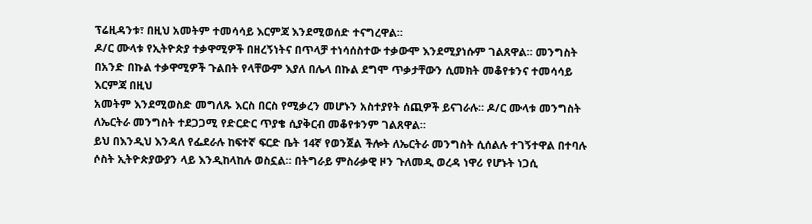ፕሬዚዳንቱ፣ በዚህ አመትም ተመሳሳይ እርምጃ እንደሚወሰድ ተናግረዋል።
ዶ/ር ሙላቱ የኢትዮጵያ ተቃዋሚዎች በዘረኝነትና በጥላቻ ተነሳሰስተው ተቃውሞ እንደሚያነሱም ገልጸዋል። መንግስት በአንድ በኩል ተቃዋሚዎች ጉልበት የላቸውም እያለ በሌላ በኩል ደግሞ ጥቃታቸውን ሲመክት መቆየቱንና ተመሳሳይ እርምጃ በዚህ
አመትም እንደሚወስድ መግለጹ እርስ በርስ የሚቃረን መሆኑን አስተያየት ሰጪዎች ይናገራሉ። ዶ/ር ሙላቱ መንግስት ለኤርትራ መንግስት ተደጋጋሚ የድርድር ጥያቄ ሲያቅርብ መቆየቱንም ገልጸዋል።
ይህ በእንዲህ እንዳለ የፌደራሉ ከፍተኛ ፍርድ ቤት 14ኛ የወንጀል ችሎት ለኤርትራ መንግስት ሲሰልሉ ተገኝተዋል በተባሉ ሶስት ኢትዮጵያውያን ላይ እንዲከላከሉ ወስኗል። በትግራይ ምስራቃዊ ዞን ጉለመዲ ወረዳ ነዋሪ የሆኑት ነጋሲ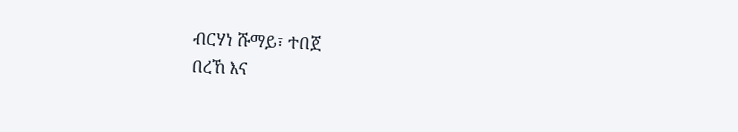ብርሃነ ሹማይ፣ ተበጀ
በረኸ እና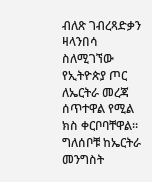ብለጽ ገብረጻድቃን ዛላንበሳ ስለሚገኘው የኢትዮጵያ ጦር ለኤርትራ መረጃ ሰጥተዋል የሚል ክስ ቀርቦባቸዋል። ግለሰቦቹ ከኤርትራ መንግስት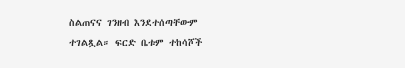ስልጠናና ገንዘብ እንደተሰጣቸውም ተገልጿል። ፍርድ ቤቱም ተከሳሾች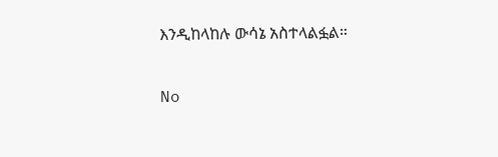እንዲከላከሉ ውሳኔ አስተላልፏል።


No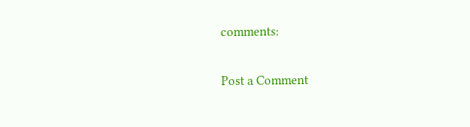comments:

Post a Comment